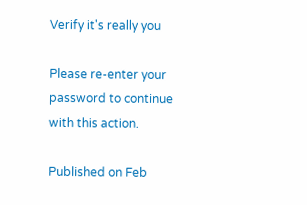Verify it's really you

Please re-enter your password to continue with this action.

Published on Feb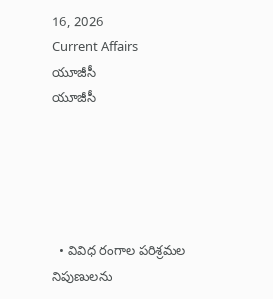16, 2026
Current Affairs
యూజీసీ
యూజీసీ





  • వివిధ రంగాల పరిశ్రమల నిపుణులను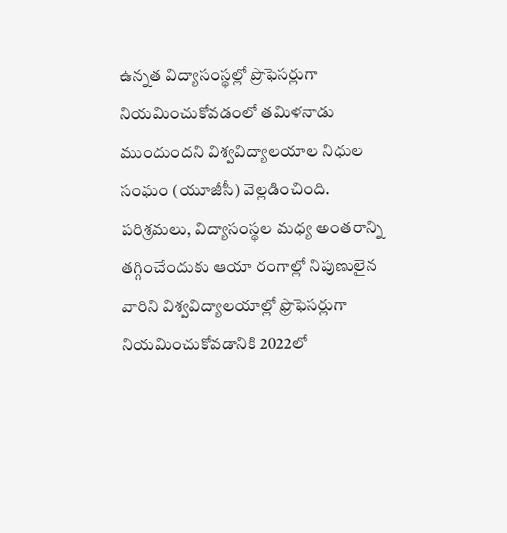ఉన్నత విద్యాసంస్థల్లో ప్రొఫెసర్లుగా నియమించుకోవడంలో తమిళనాడు ముందుందని విశ్వవిద్యాలయాల నిధుల సంఘం (యూజీసీ) వెల్లడించింది. పరిశ్రమలు, విద్యాసంస్థల మధ్య అంతరాన్ని తగ్గించేందుకు ఆయా రంగాల్లో నిపుణులైన వారిని విశ్వవిద్యాలయాల్లో ఫ్రొఫెసర్లుగా నియమించుకోవడానికి 2022లో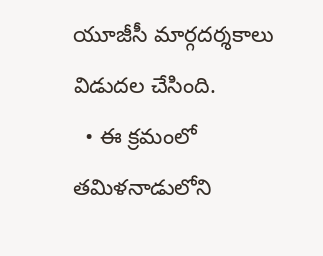యూజీసీ మార్గదర్శకాలు విడుదల చేసింది.
  • ఈ క్రమంలో తమిళనాడులోని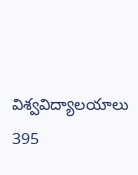విశ్వవిద్యాలయాలు 395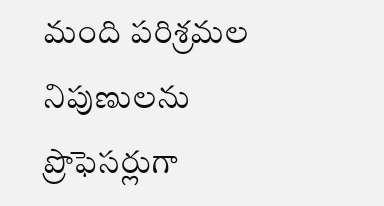మంది పరిశ్రమల నిపుణులను ప్రొఫెసర్లుగా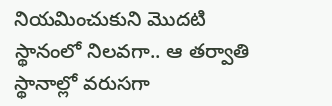నియమించుకుని మొదటి స్థానంలో నిలవగా.. ఆ తర్వాతి స్థానాల్లో వరుసగా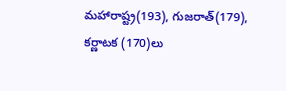మహారాష్ట్ర(193), గుజరాత్‌(179), కర్ణాటక (170)లు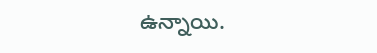ఉన్నాయి.